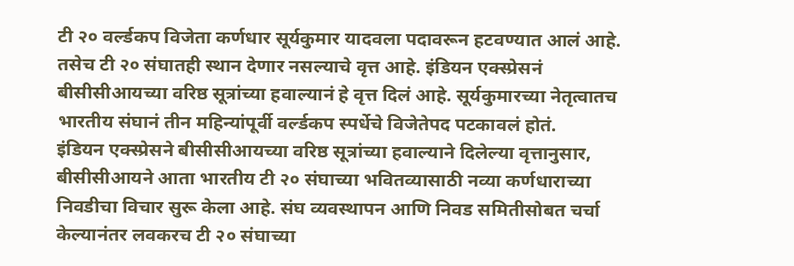टी २० वर्ल्डकप विजेता कर्णधार सूर्यकुमार यादवला पदावरून हटवण्यात आलं आहे. तसेच टी २० संघातही स्थान देणार नसल्याचे वृत्त आहे. इंडियन एक्स्प्रेसनं बीसीसीआयच्या वरिष्ठ सूत्रांच्या हवाल्यानं हे वृत्त दिलं आहे. सूर्यकुमारच्या नेतृत्वातच भारतीय संघानं तीन महिन्यांपूर्वी वर्ल्डकप स्पर्धेचे विजेतेपद पटकावलं होतं.
इंडियन एक्स्प्रेसने बीसीसीआयच्या वरिष्ठ सूत्रांच्या हवाल्याने दिलेल्या वृत्तानुसार, बीसीसीआयने आता भारतीय टी २० संघाच्या भवितव्यासाठी नव्या कर्णधाराच्या निवडीचा विचार सुरू केला आहे. संघ व्यवस्थापन आणि निवड समितीसोबत चर्चा केल्यानंतर लवकरच टी २० संघाच्या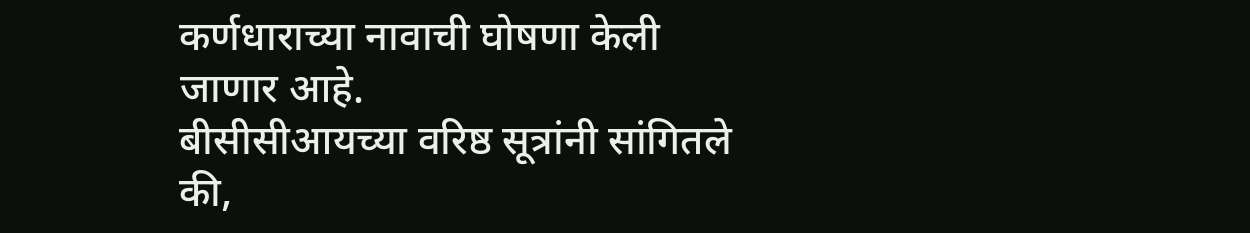कर्णधाराच्या नावाची घोषणा केली जाणार आहे.
बीसीसीआयच्या वरिष्ठ सूत्रांनी सांगितले की,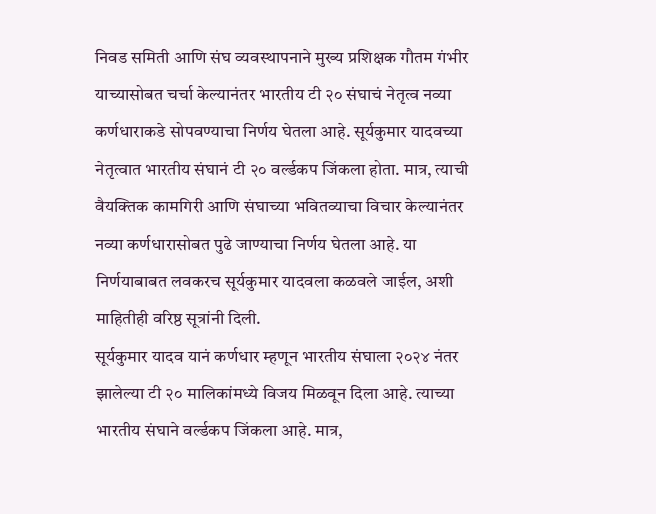निवड समिती आणि संघ व्यवस्थापनाने मुख्य प्रशिक्षक गौतम गंभीर याच्यासोबत चर्चा केल्यानंतर भारतीय टी २० संघाचं नेतृत्व नव्या कर्णधाराकडे सोपवण्याचा निर्णय घेतला आहे. सूर्यकुमार यादवच्या नेतृत्वात भारतीय संघानं टी २० वर्ल्डकप जिंकला होता. मात्र, त्याची वैयक्तिक कामगिरी आणि संघाच्या भवितव्याचा विचार केल्यानंतर नव्या कर्णधारासोबत पुढे जाण्याचा निर्णय घेतला आहे. या निर्णयाबाबत लवकरच सूर्यकुमार यादवला कळवले जाईल, अशी माहितीही वरिष्ठ सूत्रांनी दिली.
सूर्यकुमार यादव यानं कर्णधार म्हणून भारतीय संघाला २०२४ नंतर झालेल्या टी २० मालिकांमध्ये विजय मिळवून दिला आहे. त्याच्या भारतीय संघाने वर्ल्डकप जिंकला आहे. मात्र,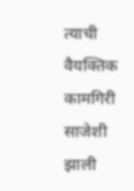त्याची वैयक्तिक कामगिरी साजेशी झाली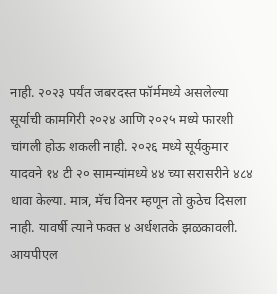नाही. २०२३ पर्यंत जबरदस्त फॉर्ममध्ये असलेल्या सूर्याची कामगिरी २०२४ आणि २०२५ मध्ये फारशी चांगली होऊ शकली नाही. २०२६ मध्ये सूर्यकुमार यादवने १४ टी २० सामन्यांमध्ये ४४ च्या सरासरीने ४८४ धावा केल्या. मात्र, मॅच विनर म्हणून तो कुठेच दिसला नाही. यावर्षी त्याने फक्त ४ अर्धशतके झळकावली. आयपीएल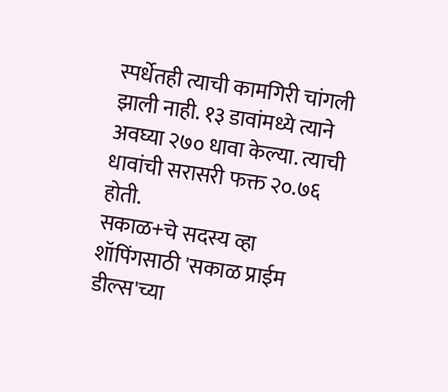स्पर्धेतही त्याची कामगिरी चांगली झाली नाही. १३ डावांमध्ये त्याने अवघ्या २७० धावा केल्या. त्याची धावांची सरासरी फक्त २०.७६ होती.
सकाळ+चे सदस्य व्हा
शॉपिंगसाठी 'सकाळ प्राईम डील्स'च्या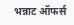भन्नाट ऑफर्स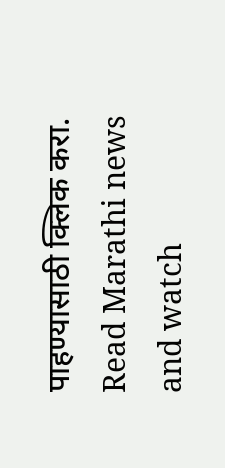पाहण्यासाठी क्लिक करा.
Read Marathi news and watch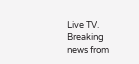Live TV. Breaking news from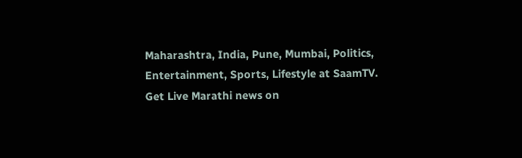Maharashtra, India, Pune, Mumbai, Politics, Entertainment, Sports, Lifestyle at SaamTV. Get Live Marathi news on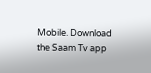Mobile. Download the Saam Tv app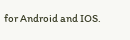for Android and IOS.